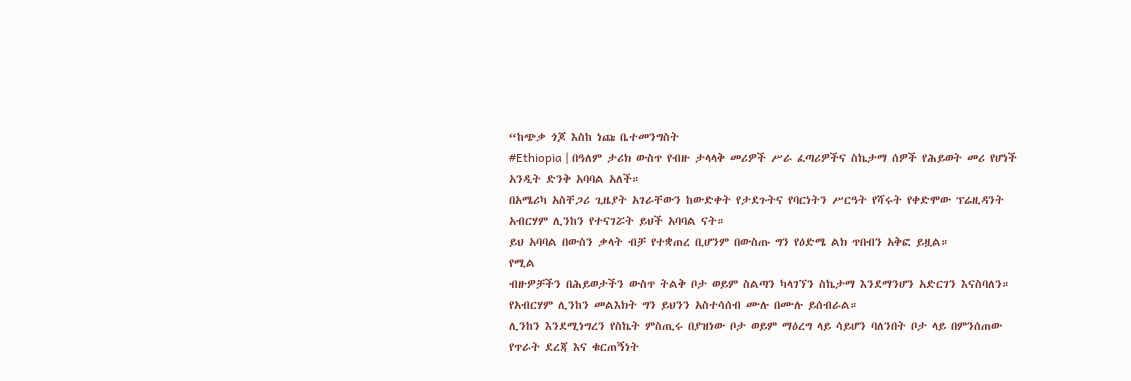“ከጭቃ ጎጆ እስከ ነጩ ቤተመንግስት
#Ethiopia | በዓለም ታሪክ ውስጥ የብዙ ታላላቅ መሪዎች ሥራ ፈጣሪዎችና ስኬታማ ሰዎች የሕይወት መሪ የሆነች አንዲት ድንቅ አባባል አለች።
በአሜሪካ አስቸጋሪ ጊዜያት አገራቸውን ከውድቀት የታደጉትና የባርነትን ሥርዓት የሻሩት የቀድሞው ፕሬዚዳንት አብርሃም ሊንከን የተናገሯት ይህች አባባል ናት።
ይህ አባባል በውስን ቃላት ብቻ የተቋጠረ ቢሆንም በውስጡ ግን የዕድሜ ልክ ጥበብን አቅፎ ይዟል።
የሚል
ብዙዎቻችን በሕይወታችን ውስጥ ትልቅ ቦታ ወይም ስልጣን ካላገኘን ስኬታማ እንደማንሆን አድርገን እናስባለን።
የአብርሃም ሊንከን መልእክት ግን ይህንን አስተሳሰብ ሙሉ በሙሉ ይሰብራል።
ሊንከን እንደሚነግረን የስኬት ምስጢሩ በያዝነው ቦታ ወይም ማዕረግ ላይ ሳይሆን ባለንበት ቦታ ላይ በምንሰጠው የጥራት ደረጃ እና ቁርጠኝነት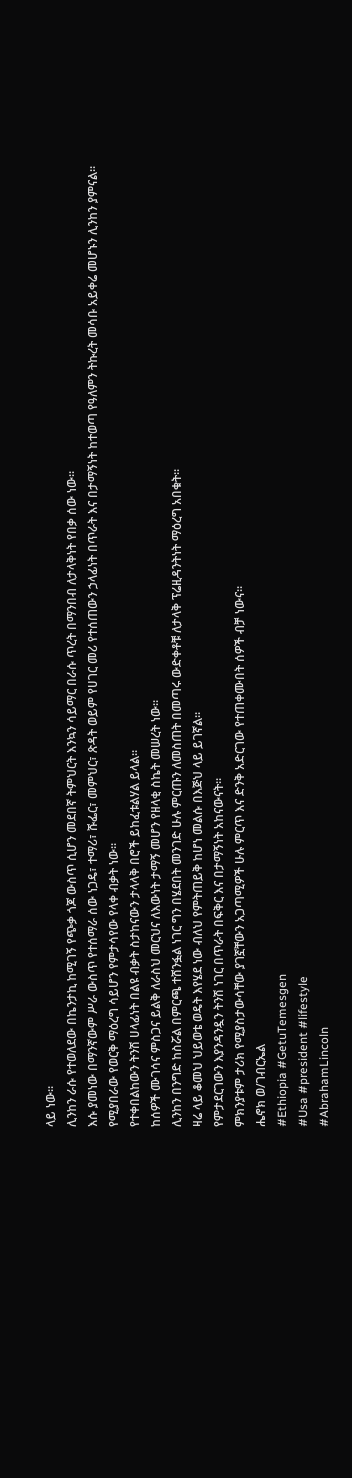ላይ ነው።
ሊንከን ራሱ የተወለደው በኬንታኪ ከሚገኝ የጭቃ ጎጆ ውስጥ ሲሆን መደበኛ ትምህርት እንኳን ሳይማር በራሱ ጥረት በማንበብ ለታላቅነት የበቃ ሰው ነው።
እሱ ያመነው በማንኛውም ሥራ ውስጥ የተሰማራ ሰው ነጋዴ፣ ተማሪ፣ ሹፌር፣ መምህር፣ ጽዳት ወይም የሀገር መሪ የተሰጠውን ኃላፊነት በጥራት እና በታማኝነት ከተወጣ የዓለምን ትኩረት መሳቡ አይቀሬ መሆኑን ሊንከን ያምናል።
የሚያበራው የወርቅ ማዕረግ ሳይሆን የምታሳየው የላቀ ብቃት ነው።
የተቀበልከውን ትንሽ ሀላፊነት በልዩ ብቃት ስታከናውን ታላላቅ በሮች ይከፈቱልሃል ይላል።
ከሰዎች ሙገሳና ምስጋና ይልቅ ለራስህ መርህና ለእውነት ታማኝ መሆን የዘላቂ ስኬት መሠረት ነው።
ሊንከን በንግድ ከስሯል በምርጫ ተሸንፏል ነገር ግን በሄደበት መንገድ ሁሉ ምርጡን ለመስጠት በመጣሩ ውድቀቶቹ ለታላቅ ፕሬዚዳንትነት ማዕረግ አበቁት።
ዛሬ ላይ ቆመህ ህይወቴ ወዴት እየሄደ ነው ብለህ የምትጠይቅ ከሆነ መልሱ በእጅህ ላይ ይገኛል።
የምታደርገውን እያንዳንዷን ትንሽ ነገር በጥራት በፍቅር እና በታማኝነት አከናውናት።
ምክንያቱም ታሪክ የሚያስታውሳቸው ያገኟቸውን አጋጣሚዎች ሁሉ ምርጥ እና ድንቅ አድርገው የተጠቀሙበት ሰዎች ብቻ ነውና።
ሔኖክ ወ/ገብርኤል
#Ethiopia #GetuTemesgen
#Usa #president #lifestyle
#AbrahamLincoln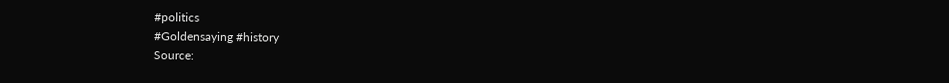#politics
#Goldensaying #history
Source: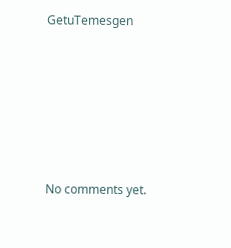GetuTemesgen








No comments yet.